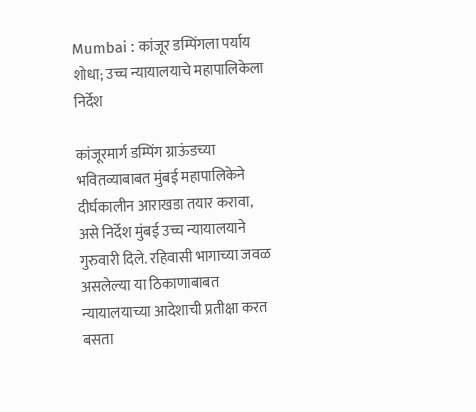Mumbai : कांजूर डम्पिंगला पर्याय शोधा; उच्च न्यायालयाचे महापालिकेला निर्देश

कांजूरमार्ग डम्पिंग ग्राऊंडच्या भवितव्याबाबत मुंबई महापालिकेने दीर्घकालीन आराखडा तयार करावा, असे निर्देश मुंबई उच्च न्यायालयाने गुरुवारी दिले. रहिवासी भागाच्या जवळ असलेल्या या ठिकाणाबाबत न्यायालयाच्या आदेशाची प्रतीक्षा करत बसता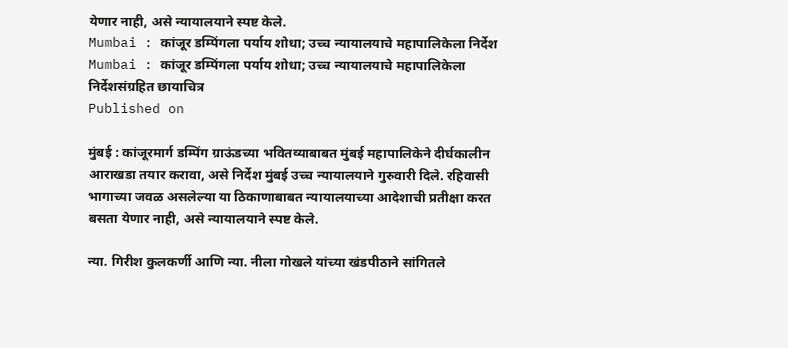येणार नाही, असे न्यायालयाने स्पष्ट केले.
Mumbai : कांजूर डम्पिंगला पर्याय शोधा; उच्च न्यायालयाचे महापालिकेला निर्देश
Mumbai : कांजूर डम्पिंगला पर्याय शोधा; उच्च न्यायालयाचे महापालिकेला निर्देशसंग्रहित छायाचित्र
Published on

मुंबई : कांजूरमार्ग डम्पिंग ग्राऊंडच्या भवितव्याबाबत मुंबई महापालिकेने दीर्घकालीन आराखडा तयार करावा, असे निर्देश मुंबई उच्च न्यायालयाने गुरुवारी दिले. रहिवासी भागाच्या जवळ असलेल्या या ठिकाणाबाबत न्यायालयाच्या आदेशाची प्रतीक्षा करत बसता येणार नाही, असे न्यायालयाने स्पष्ट केले.

न्या. गिरीश कुलकर्णी आणि न्या. नीला गोखले यांच्या खंडपीठाने सांगितले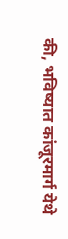की, भविष्यात कांजूरमार्ग येथे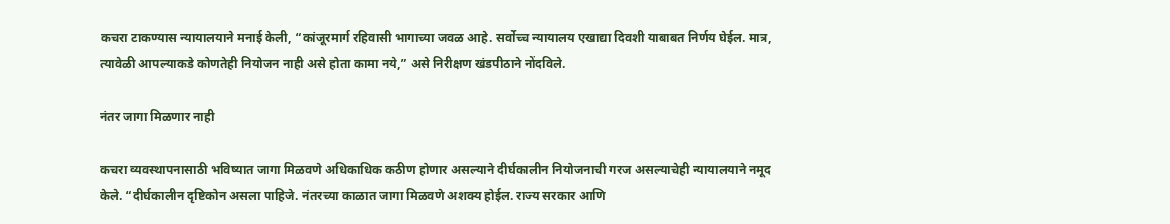कचरा टाकण्यास न्यायालयाने मनाई केली, “कांजूरमार्ग रहिवासी भागाच्या जवळ आहे. सर्वोच्च न्यायालय एखाद्या दिवशी याबाबत निर्णय घेईल. मात्र, त्यावेळी आपल्याकडे कोणतेही नियोजन नाही असे होता कामा नये,” असे निरीक्षण खंडपीठाने नोंदविले.

नंतर जागा मिळणार नाही

कचरा व्यवस्थापनासाठी भविष्यात जागा मिळवणे अधिकाधिक कठीण होणार असल्याने दीर्घकालीन नियोजनाची गरज असल्याचेही न्यायालयाने नमूद केले. “दीर्घकालीन दृष्टिकोन असला पाहिजे. नंतरच्या काळात जागा मिळवणे अशक्य होईल. राज्य सरकार आणि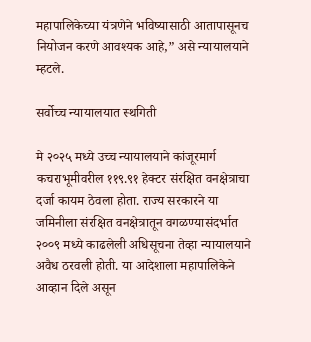महापालिकेच्या यंत्रणेने भविष्यासाठी आतापासूनच नियोजन करणे आवश्यक आहे,” असे न्यायालयाने म्हटले.

सर्वोच्च न्यायालयात स्थगिती

मे २०२५ मध्ये उच्च न्यायालयाने कांजूरमार्ग कचराभूमीवरील ११९.९१ हेक्टर संरक्षित वनक्षेत्राचा दर्जा कायम ठेवला होता. राज्य सरकारने या जमिनीला संरक्षित वनक्षेत्रातून वगळण्यासंदर्भात २००९ मध्ये काढलेली अधिसूचना तेव्हा न्यायालयाने अवैध ठरवली होती. या आदेशाला महापालिकेने आव्हान दिले असून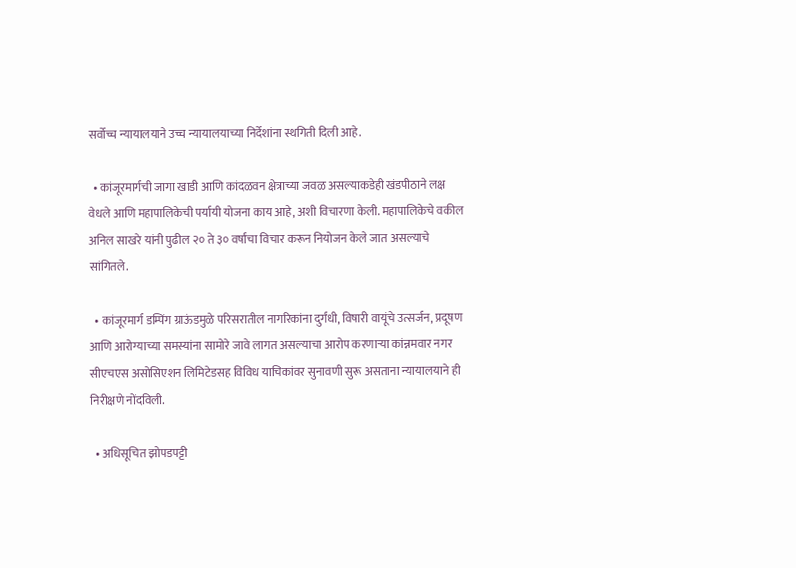सर्वोच्च न्यायालयाने उच्च न्यायालयाच्या निर्देशांना स्थगिती दिली आहे.

  • कांजूरमार्गची जागा खाडी आणि कांदळवन क्षेत्राच्या जवळ असल्याकडेही खंडपीठाने लक्ष वेधले आणि महापालिकेची पर्यायी योजना काय आहे, अशी विचारणा केली. महापालिकेचे वकील अनिल साखरे यांनी पुढील २० ते ३० वर्षांचा विचार करून नियोजन केले जात असल्याचे सांगितले.

  • कांजूरमार्ग डम्पिंग ग्राऊंडमुळे परिसरातील नागरिकांना दुर्गंधी, विषारी वायूंचे उत्सर्जन, प्रदूषण आणि आरोग्याच्या समस्यांना सामोरे जावे लागत असल्याचा आरोप करणाऱ्या कांन्नमवार नगर सीएचएस असोसिएशन लिमिटेडसह विविध याचिकांवर सुनावणी सुरू असताना न्यायालयाने ही निरीक्षणे नोंदविली.

  • अधिसूचित झोपडपट्टी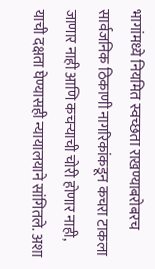भागांमध्ये नियमित स्वच्छता राखण्याबरोबरच सार्वजनिक ठिकाणी नागरिकांकडून कचरा टाकला जाणार नाही आणि कचऱ्याची चोरी होणार नाही, याची दक्षता घेण्यासही न्यायालयाने सांगितले. अशा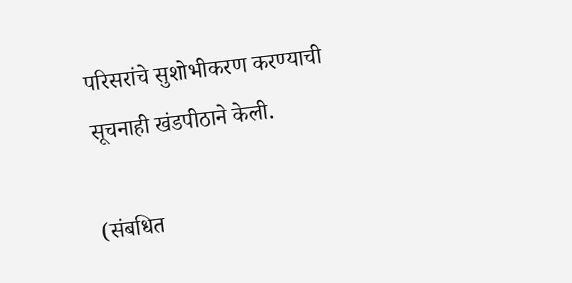परिसरांचे सुशोभीकरण करण्याची सूचनाही खंडपीठाने केली.

(संबधित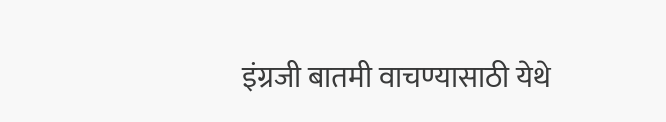इंग्रजी बातमी वाचण्यासाठी येथे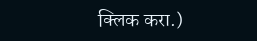क्लिक करा.)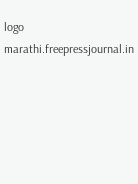logo
marathi.freepressjournal.in